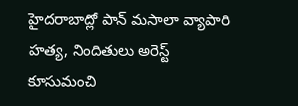హైదరాబాద్లో పాన్ మసాలా వ్యాపారి హత్య, నిందితులు అరెస్ట్
కూసుమంచి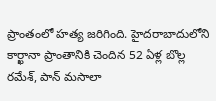ప్రాంతంలో హత్య జరిగింది. హైదరాబాదులోని కార్ఖానా ప్రాంతానికి చెందిన 52 ఏళ్ల బొల్ల రమేశ్, పాన్ మసాలా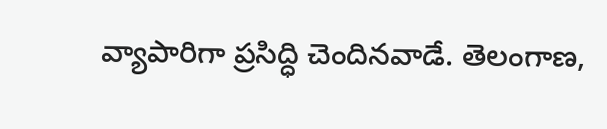వ్యాపారిగా ప్రసిద్ధి చెందినవాడే. తెలంగాణ,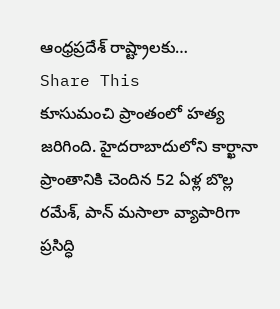ఆంధ్రప్రదేశ్ రాష్ట్రాలకు…
Share This
కూసుమంచి ప్రాంతంలో హత్య జరిగింది. హైదరాబాదులోని కార్ఖానా ప్రాంతానికి చెందిన 52 ఏళ్ల బొల్ల రమేశ్, పాన్ మసాలా వ్యాపారిగా ప్రసిద్ధి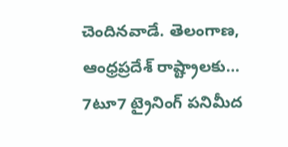చెందినవాడే. తెలంగాణ, ఆంధ్రప్రదేశ్ రాష్ట్రాలకు…
7టూ7 ట్రైనింగ్ పనిమీద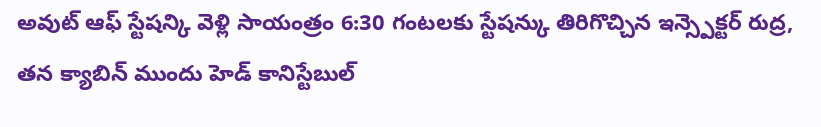అవుట్ ఆఫ్ స్టేషన్కి వెళ్లి సాయంత్రం 6:30 గంటలకు స్టేషన్కు తిరిగొచ్చిన ఇన్స్పెక్టర్ రుద్ర, తన క్యాబిన్ ముందు హెడ్ కానిస్టేబుల్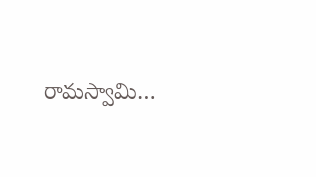రామస్వామి…